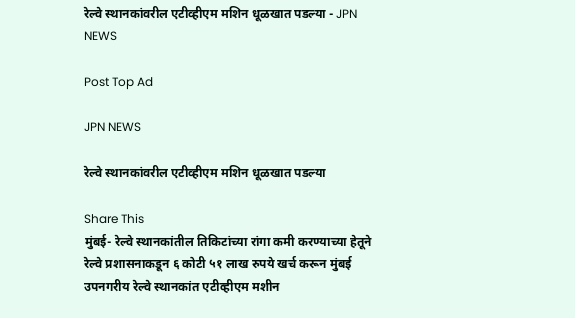रेल्वे स्थानकांवरील एटीव्हीएम मशिन धूळखात पडल्या - JPN NEWS

Post Top Ad

JPN NEWS

रेल्वे स्थानकांवरील एटीव्हीएम मशिन धूळखात पडल्या

Share This
मुंबई- रेल्वे स्थानकांतील तिकिटांच्या रांगा कमी करण्याच्या हेतूने रेल्वे प्रशासनाकडून ६ कोटी ५१ लाख रुपये खर्च करून मुंबई उपनगरीय रेल्वे स्थानकांत एटीव्हीएम मशीन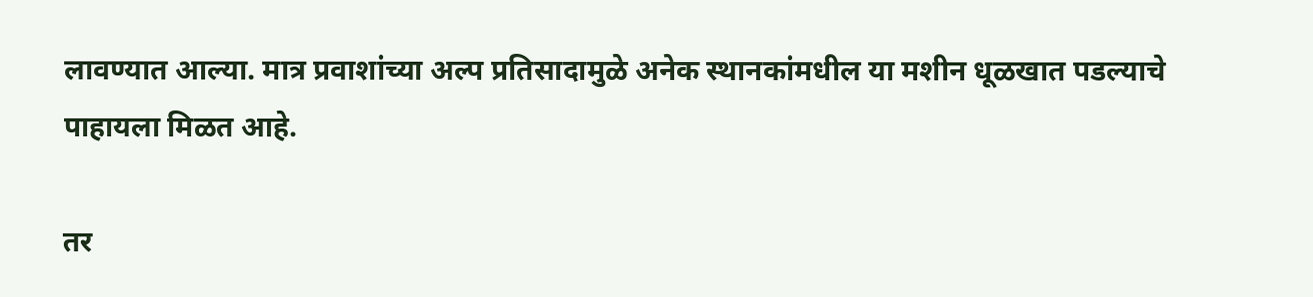लावण्यात आल्या. मात्र प्रवाशांच्या अल्प प्रतिसादामुळे अनेक स्थानकांमधील या मशीन धूळखात पडल्याचे पाहायला मिळत आहे.

तर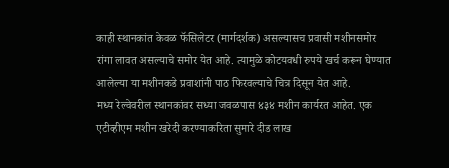काही स्थानकांत केवळ फॅसिलेटर (मार्गदर्शक) असल्यासच प्रवासी मशीनसमोर रांगा लावत असल्याचे समोर येत आहे. त्यामुळे कोटयवधी रुपये खर्च करून घेण्यात आलेल्या या मशीनकडे प्रवाशांनी पाठ फिरवल्याचे चित्र दिसून येत आहे.
मध्य रेल्वेवरील स्थानकांवर सध्या जवळपास ४३४ मशीन कार्यरत आहेत. एक एटीव्हीएम मशीन खरेदी करण्याकरिता सुमारे दीड लाख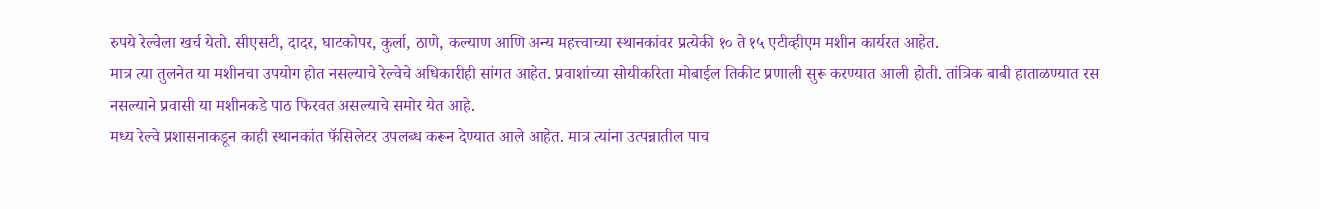रुपये रेल्वेला खर्च येतो. सीएसटी, दादर, घाटकोपर, कुर्ला, ठाणे, कल्याण आणि अन्य महत्त्वाच्या स्थानकांवर प्रत्येकी १० ते १५ एटीव्हीएम मशीन कार्यरत आहेत.
मात्र त्या तुलनेत या मशीनचा उपयोग होत नसल्याचे रेल्वेचे अधिकारीही सांगत आहेत. प्रवाशांच्या सोयीकरिता मोबाईल तिकीट प्रणाली सुरू करण्यात आली होती. तांत्रिक बाबी हाताळण्यात रस नसल्याने प्रवासी या मशीनकडे पाठ फिरवत असल्याचे समोर येत आहे.
मध्य रेल्वे प्रशासनाकडून काही स्थानकांत फॅसिलेटर उपलब्ध करून देण्यात आले आहेत. मात्र त्यांना उत्पन्नातील पाच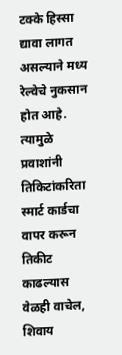टक्के हिस्सा द्यावा लागत असल्याने मध्य रेल्वेचे नुकसान होत आहे. त्यामुळे प्रवाशांनी तिकिटांकरिता स्मार्ट कार्डचा वापर करून तिकीट काढल्यास वेळही वाचेल, शिवाय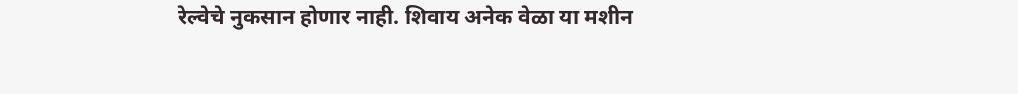रेल्वेचे नुकसान होणार नाही. शिवाय अनेक वेळा या मशीन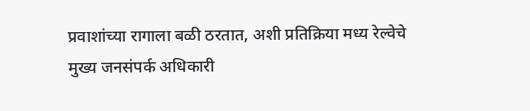प्रवाशांच्या रागाला बळी ठरतात, अशी प्रतिक्रिया मध्य रेल्वेचे मुख्य जनसंपर्क अधिकारी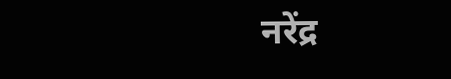नरेंद्र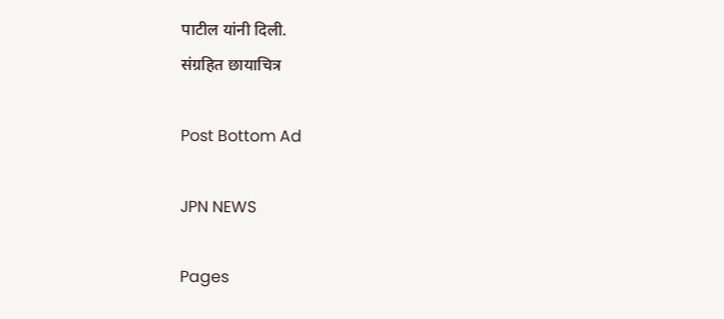पाटील यांनी दिली.
संग्रहित छायाचित्र

Post Bottom Ad

JPN NEWS

Pages